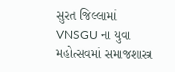સુરત જિલ્લામાં VNSGU ના યુવા મહોત્સવમાં સમાજશાસ્ત્ર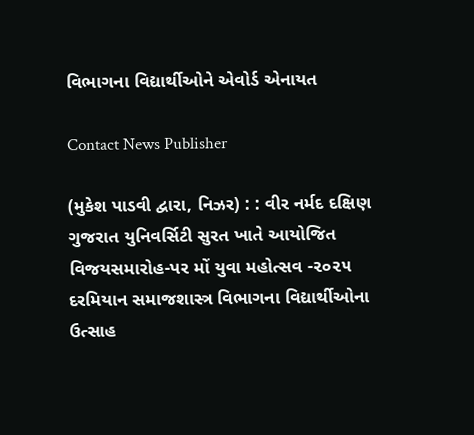વિભાગના વિદ્યાર્થીઓને એવોર્ડ એનાયત

Contact News Publisher

(મુકેશ પાડવી દ્વારા, નિઝર) : : વીર નર્મદ દક્ષિણ ગુજરાત યુનિવર્સિટી સુરત ખાતે આયોજિત વિજયસમારોહ-પર મોં યુવા મહોત્સવ -૨૦૨૫ દરમિયાન સમાજશાસ્ત્ર વિભાગના વિદ્યાર્થીઓના ઉત્સાહ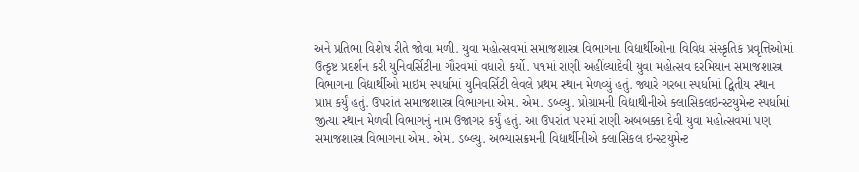અને પ્રતિભા વિશેષ રીતે જોવા મળી. યુવા મહોત્સવમાં સમાજશાસ્ત્ર વિભાગના વિદ્યાર્થીઓના વિવિધ સંસ્કૃતિક પ્રવૃત્તિઓમાં ઉત્કૃષ્ટ પ્રદર્શન કરી યુનિવર્સિટીના ગૌરવમાં વધારો કર્યો. ૫૧માં રાણી અહીંલ્યાદેવી યુવા મહોત્સવ દરમિયાન સમાજશાસ્ત્ર વિભાગના વિદ્યાર્થીઓ માઇમ સ્પર્ધામાં યુનિવર્સિટી લેવલે પ્રથમ સ્થાન મેળવ્યું હતું. જ્યારે ગરબા સ્પર્ધામાં દ્વિતીય સ્થાન પ્રાપ્ત કર્યું હતું. ઉપરાંત સમાજશાસ્ત્ર વિભાગના એમ. એમ. ડબ્લ્યુ. પ્રોગ્રામની વિદ્યાથીનીએ ક્લાસિકલઇન્સ્ટયુમેન્ટ સ્પર્ધામાં જીત્યા સ્થાન મેળવી વિભાગનું નામ ઉજાગર કર્યું હતું. આ ઉપરાંત ૫૨માં રાણી અબબક્કા દેવી યુવા મહોત્સવમાં પણ સમાજશાસ્ત્ર વિભાગના એમ. એમ. ડબ્લ્યુ. અભ્યાસક્રમની વિદ્યાર્થીનીએ ક્લાસિકલ ઇન્સ્ટયુમેન્ટ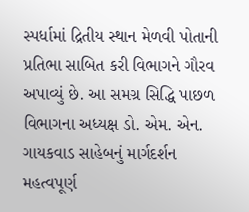સ્પર્ધામાં દ્રિતીય સ્થાન મેળવી પોતાની પ્રતિભા સાબિત કરી વિભાગને ગૌરવ અપાવ્યું છે. આ સમગ્ર સિદ્ધિ પાછળ વિભાગના અધ્યક્ષ ડો. એમ. એન. ગાયકવાડ સાહેબનું માર્ગદર્શન મહત્વપૂર્ણ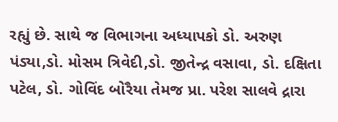રહ્યું છે. સાથે જ વિભાગના અધ્યાપકો ડો. અરુણ પંડ્યા,ડો. મોસમ ત્રિવેદી,ડો. જીતેન્દ્ર વસાવા, ડો. દક્ષિતા પટેલ, ડો. ગોવિંદ બોરૈયા તેમજ પ્રા. પરેશ સાલવે દ્રારા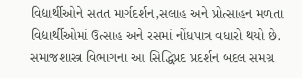વિદ્યાર્થીઓને સતત માર્ગદર્શન,સલાહ અને પ્રોત્સાહન મળતા વિદ્યાર્થીઓમાં ઉત્સાહ અને રસમાં નોંધપાત્ર વધારો થયો છે. સમાજશાસ્ત્ર વિભાગના આ સિદ્ધિપ્રદ પ્રદર્શન બદલ સમગ્ર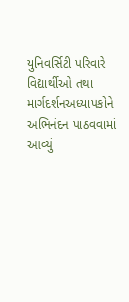યુનિવર્સિટી પરિવારે વિદ્યાર્થીઓ તથા માર્ગદર્શનઅધ્યાપકોને અભિનંદન પાઠવવામાં આવ્યું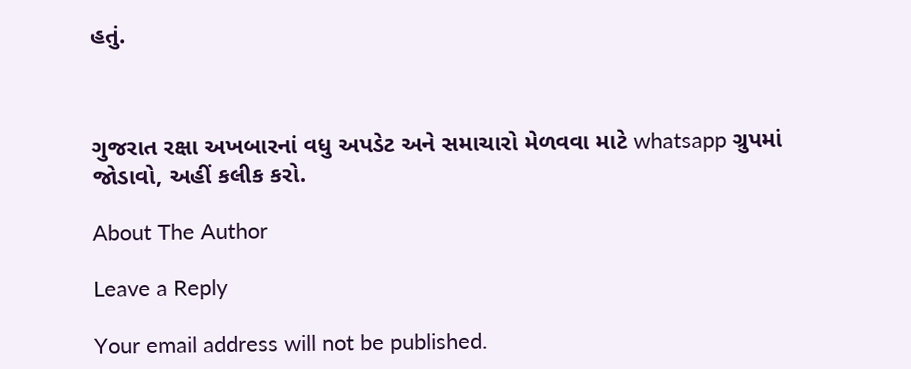હતું.



ગુજરાત રક્ષા અખબારનાં વધુ અપડેટ અને સમાચારો મેળવવા માટે whatsapp ગ્રુપમાં જોડાવો, અહીં કલીક કરો.

About The Author

Leave a Reply

Your email address will not be published.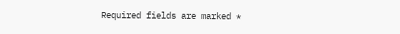Required fields are marked *